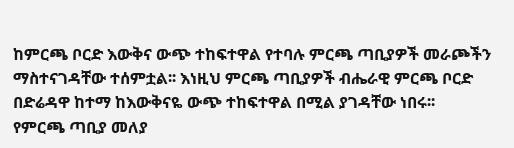ከምርጫ ቦርድ እውቅና ውጭ ተከፍተዋል የተባሉ ምርጫ ጣቢያዎች መራጮችን ማስተናገዳቸው ተሰምቷል፡፡ እነዚህ ምርጫ ጣቢያዎች ብሔራዊ ምርጫ ቦርድ በድሬዳዋ ከተማ ከእውቅናዬ ውጭ ተከፍተዋል በሚል ያገዳቸው ነበሩ፡፡
የምርጫ ጣቢያ መለያ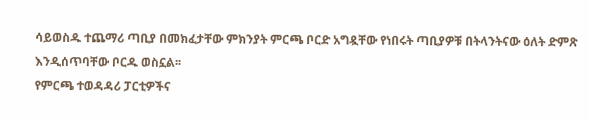ሳይወስዱ ተጨማሪ ጣቢያ በመክፈታቸው ምክንያት ምርጫ ቦርድ አግዷቸው የነበሩት ጣቢያዎቹ በትላንትናው ዕለት ድምጽ እንዲሰጥባቸው ቦርዱ ወስኗል፡፡
የምርጫ ተወዳዳሪ ፓርቲዎችና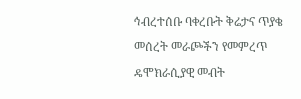ኅብረተሰቡ ባቀረቡት ቅሬታና ጥያቄ መሰረት መራጮችን የመምረጥ ዴሞክራሲያዊ መብት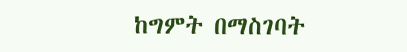ከግምት በማስገባት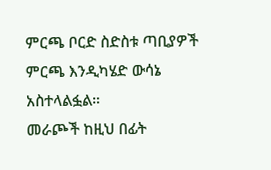ምርጫ ቦርድ ስድስቱ ጣቢያዎች ምርጫ እንዲካሄድ ውሳኔ አስተላልፏል።
መራጮች ከዚህ በፊት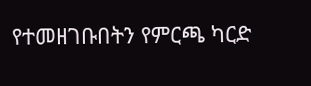የተመዘገቡበትን የምርጫ ካርድ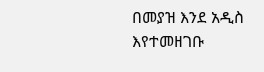በመያዝ እንደ አዲስ እየተመዘገቡ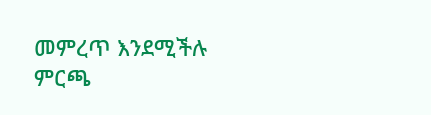መምረጥ እንደሚችሉ ምርጫ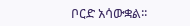ቦርድ አሳውቋል፡፡